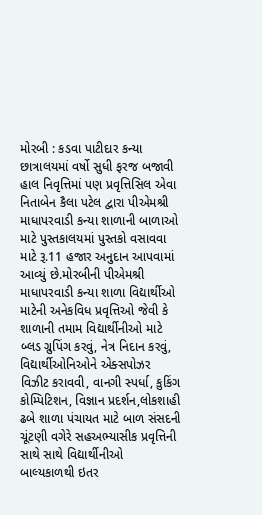મોરબી : કડવા પાટીદાર કન્યા છાત્રાલયમાં વર્ષો સુધી ફરજ બજાવી હાલ નિવૃત્તિમાં પણ પ્રવૃત્તિસિલ એવા નિતાબેન કૈલા પટેલ દ્વારા પીએમશ્રી માધાપરવાડી કન્યા શાળાની બાળાઓ માટે પુસ્તકાલયમાં પુસ્તકો વસાવવા માટે રૂ.11 હજાર અનુદાન આપવામાં આવ્યું છે.મોરબીની પીએમશ્રી માધાપરવાડી કન્યા શાળા વિદ્યાર્થીઓ માટેની અનેકવિધ પ્રવૃત્તિઓ જેવી કે શાળાની તમામ વિદ્યાર્થીનીઓ માટે બ્લડ ગ્રુપિંગ કરવું, નેત્ર નિદાન કરવું, વિદ્યાર્થીઓનિઓને એક્સપોઝર વિઝીટ કરાવવી, વાનગી સ્પર્ધા, કુકિંગ કોમ્પિટિશન, વિજ્ઞાન પ્રદર્શન,લોકશાહી ઢબે શાળા પંચાયત માટે બાળ સંસદની ચૂંટણી વગેરે સહઅભ્યાસીક પ્રવૃત્તિની સાથે સાથે વિદ્યાર્થીનીઓ બાલ્યકાળથી ઇતર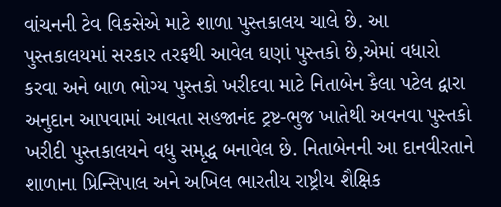વાંચનની ટેવ વિકસેએ માટે શાળા પુસ્તકાલય ચાલે છે. આ પુસ્તકાલયમાં સરકાર તરફથી આવેલ ઘણાં પુસ્તકો છે,એમાં વધારો કરવા અને બાળ ભોગ્ય પુસ્તકો ખરીદવા માટે નિતાબેન કૈલા પટેલ દ્વારા અનુદાન આપવામાં આવતા સહજાનંદ ટ્રષ્ટ-ભુજ ખાતેથી અવનવા પુસ્તકો ખરીદી પુસ્તકાલયને વધુ સમૃદ્ધ બનાવેલ છે. નિતાબેનની આ દાનવીરતાને શાળાના પ્રિન્સિપાલ અને અખિલ ભારતીય રાષ્ટ્રીય શૈક્ષિક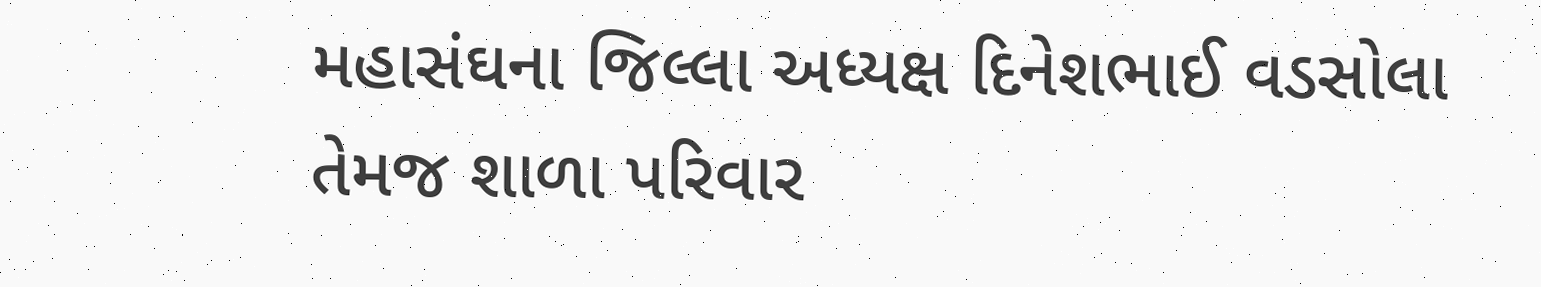મહાસંઘના જિલ્લા અધ્યક્ષ દિનેશભાઈ વડસોલા તેમજ શાળા પરિવાર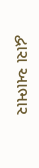દ્વારા આભાર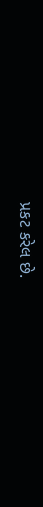પ્રકટ કરેલ છે.